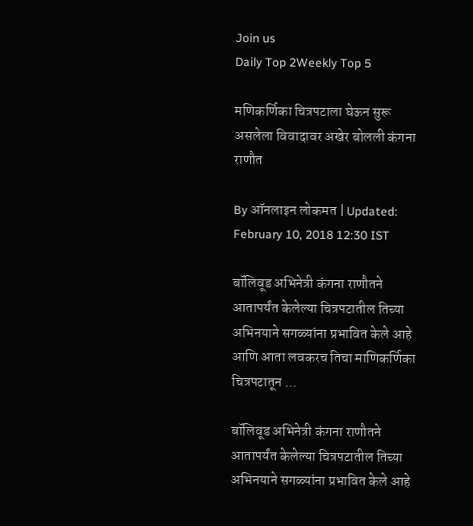Join us
Daily Top 2Weekly Top 5

मणिकर्णिका चित्रपटाला घेऊन सुरू असलेला विवादावर अखेर बोलली कंगना राणौत

By ऑनलाइन लोकमत | Updated: February 10, 2018 12:30 IST

बॉलिवूड अभिनेत्री कंगना राणौतने आतापर्यंत केलेल्या चित्रपटातील तिच्या अभिनयाने सगळ्यांना प्रभावित केले आहे आणि आता लवकरच तिचा माणिकर्णिका चित्रपटातून ...

बॉलिवूड अभिनेत्री कंगना राणौतने आतापर्यंत केलेल्या चित्रपटातील तिच्या अभिनयाने सगळ्यांना प्रभावित केले आहे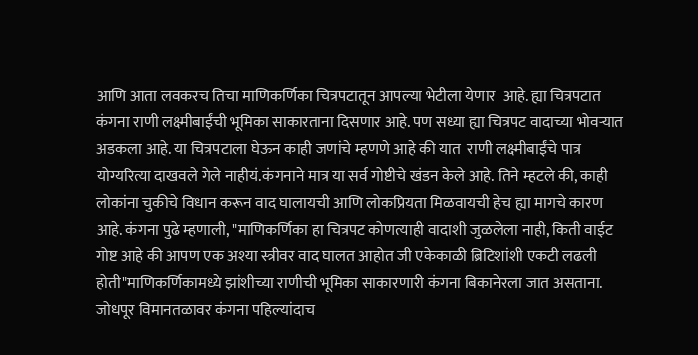आणि आता लवकरच तिचा माणिकर्णिका चित्रपटातून आपल्या भेटीला येणार  आहे. ह्या चित्रपटात कंगना राणी लक्ष्मीबाईंची भूमिका साकारताना दिसणार आहे. पण सध्या ह्या चित्रपट वादाच्या भोवऱ्यात अडकला आहे. या चित्रपटाला घेऊन काही जणांचे म्हणणे आहे की यात  राणी लक्ष्मीबाईंचे पात्र योग्यरित्या दाखवले गेले नाहीयं.कंगनाने मात्र या सर्व गोष्टीचे खंडन केले आहे. तिने म्हटले की, काही लोकांना चुकीचे विधान करून वाद घालायची आणि लोकप्रियता मिळवायची हेच ह्या मागचे कारण आहे. कंगना पुढे म्हणाली, "माणिकर्णिका हा चित्रपट कोणत्याही वादाशी जुळलेला नाही, किती वाईट गोष्ट आहे की आपण एक अश्या स्त्रीवर वाद घालत आहोत जी एकेकाळी ब्रिटिशांशी एकटी लढली होती"माणिकर्णिकामध्ये झांशीच्या राणीची भूमिका साकारणारी कंगना बिकानेरला जात असताना. जोधपूर विमानतळावर कंगना पहिल्यांदाच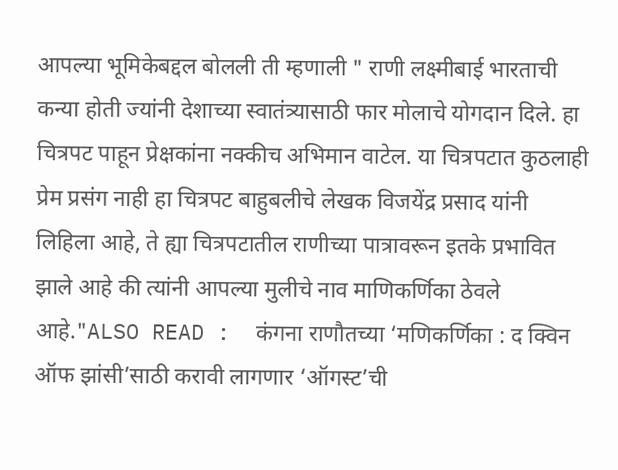आपल्या भूमिकेबद्दल बोलली ती म्हणाली " राणी लक्ष्मीबाई भारताची कन्या होती ज्यांनी देशाच्या स्वातंत्र्यासाठी फार मोलाचे योगदान दिले. हा चित्रपट पाहून प्रेक्षकांना नक्कीच अभिमान वाटेल. या चित्रपटात कुठलाही प्रेम प्रसंग नाही हा चित्रपट बाहुबलीचे लेखक विजयेंद्र प्रसाद यांनी लिहिला आहे, ते ह्या चित्रपटातील राणीच्या पात्रावरून इतके प्रभावित झाले आहे की त्यांनी आपल्या मुलीचे नाव माणिकर्णिका ठेवले आहे."ALSO READ :  कंगना राणौतच्या ‘मणिकर्णिका : द क्विन ऑफ झांसी’साठी करावी लागणार ‘ऑगस्ट’ची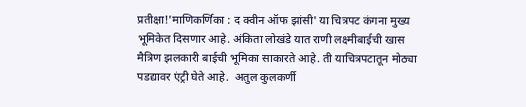प्रतीक्षा!'माणिकर्णिका : द क्वीन ऑफ झांसी' या चित्रपट कंगना मुख्य भूमिकेत दिसणार आहे. अंकिता लोखंडे यात राणी लक्ष्मीबाईची खास मैत्रिण झलकारी बाईची भूमिका साकारते आहे. ती याचित्रपटातून मोठ्या पडद्यावर एंट्री घेते आहे.  अतुल कुलकर्णी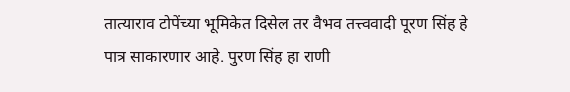तात्याराव टोपेंच्या भूमिकेत दिसेल तर वैभव तत्त्ववादी पूरण सिंह हे पात्र साकारणार आहे. पुरण सिंह हा राणी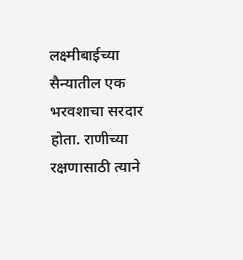लक्ष्मीबाईच्या सैन्यातील एक भरवशाचा सरदार होता. राणीच्या रक्षणासाठी त्याने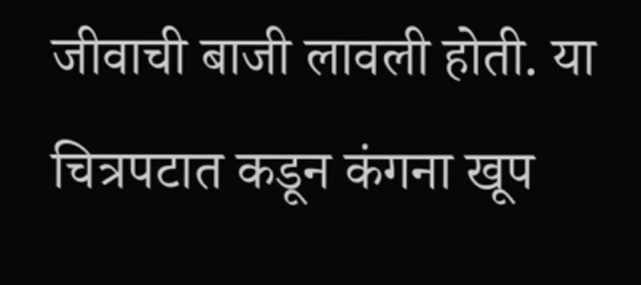जीवाची बाजी लावली होती. या चित्रपटात कडून कंगना खूप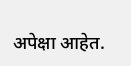अपेक्षा आहेत.